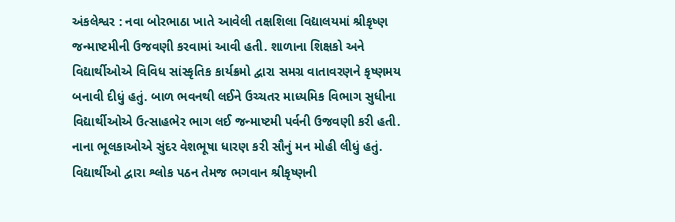અંકલેશ્વર : નવા બોરભાઠા ખાતે આવેલી તક્ષશિલા વિદ્યાલયમાં શ્રીકૃષ્ણ જન્માષ્ટમીની ઉજવણી કરવામાં આવી હતી. શાળાના શિક્ષકો અને વિદ્યાર્થીઓએ વિવિધ સાંસ્કૃતિક કાર્યક્રમો દ્વારા સમગ્ર વાતાવરણને કૃષ્ણમય બનાવી દીધું હતું. બાળ ભવનથી લઈને ઉચ્ચતર માધ્યમિક વિભાગ સુધીના વિદ્યાર્થીઓએ ઉત્સાહભેર ભાગ લઈ જન્માષ્ટમી પર્વની ઉજવણી કરી હતી. નાના ભૂલકાઓએ સુંદર વેશભૂષા ધારણ કરી સૌનું મન મોહી લીધું હતું. વિદ્યાર્થીઓ દ્વારા શ્લોક પઠન તેમજ ભગવાન શ્રીકૃષ્ણની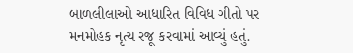બાળલીલાઓ આધારિત વિવિધ ગીતો પર મનમોહક નૃત્ય રજૂ કરવામાં આવ્યું હતું.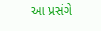આ પ્રસંગે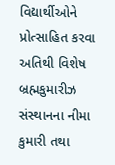વિદ્યાર્થીઓને પ્રોત્સાહિત કરવા અતિથી વિશેષ બ્રહ્મકુમારીઝ સંસ્થાનના નીમા કુમારી તથા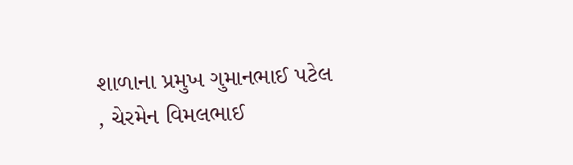શાળાના પ્રમુખ ગુમાનભાઈ પટેલ , ચેરમેન વિમલભાઈ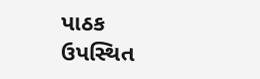પાઠક ઉપસ્થિત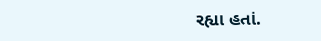રહ્યા હતાં.